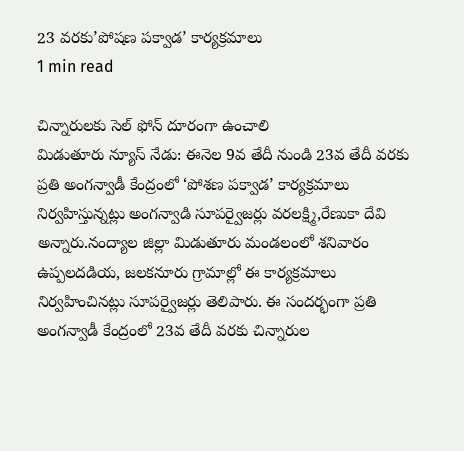23 వరకు’పోషణ పక్వాడ’ కార్యక్రమాలు
1 min read

చిన్నారులకు సెల్ ఫోన్ దూరంగా ఉంచాలి
మిడుతూరు న్యూస్ నేడు: ఈనెల 9వ తేదీ నుండి 23వ తేదీ వరకు ప్రతి అంగన్వాడీ కేంద్రంలో ‘పోశణ పక్వాడ’ కార్యక్రమాలు నిర్వహిస్తున్నట్లు అంగన్వాడి సూపర్వైజర్లు వరలక్ష్మి,రేణుకా దేవి అన్నారు.నంద్యాల జిల్లా మిడుతూరు మండలంలో శనివారం ఉప్పలదడియ, జలకనూరు గ్రామాల్లో ఈ కార్యక్రమాలు నిర్వహించినట్లు సూపర్వైజర్లు తెలిపారు. ఈ సందర్భంగా ప్రతి అంగన్వాడీ కేంద్రంలో 23వ తేదీ వరకు చిన్నారుల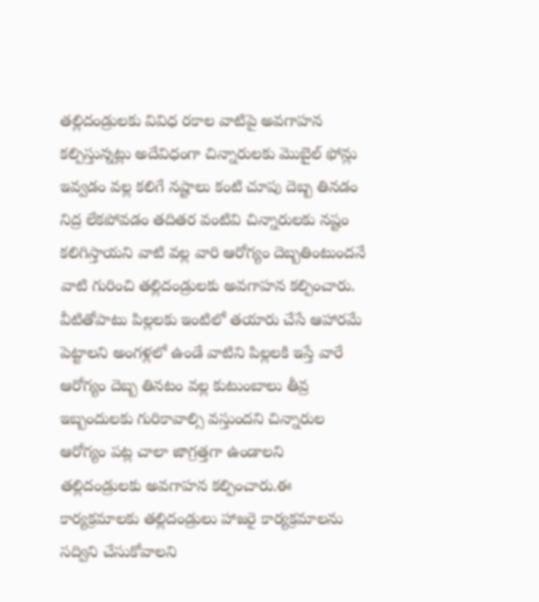తల్లిదండ్రులకు వివిధ రకాల వాటిపై అవగాహన కల్పిస్తున్నట్లు అదేవిధంగా చిన్నారులకు మొబైల్ ఫోన్లు ఇవ్వడం వల్ల కలిగే నష్టాలు కంటి చూపు దెబ్బ తినడం నిద్ర లేకపోవడం తదితర వంటివి చిన్నారులకు నష్టం కలిగిస్తాయని వాటి వల్ల వారి ఆరోగ్యం దెబ్బతింటుందనే వాటి గురించి తల్లిదండ్రులకు అవగాహన కల్పించారు. వీటితోపాటు పిల్లలకు ఇంటిలో తయారు చేసే ఆహారమే పెట్టాలని అంగళ్లలో ఉండే వాటిని పిల్లలకి ఇస్తే వారే ఆరోగ్యం దెబ్బ తినటం వల్ల కుటుంబాలు తీవ్ర ఇబ్బందులకు గురికావాల్సి వస్తుందని చిన్నారుల ఆరోగ్యం పట్ల చాలా జాగ్రత్తగా ఉండాలని తల్లిదండ్రులకు అవగాహన కల్పించారు.ఈ కార్యక్రమాలకు తల్లిదండ్రులు హాజరై కార్యక్రమాలను సద్విని చేసుకోవాలని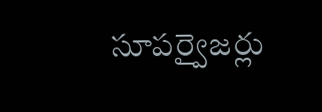సూపర్వైజర్లు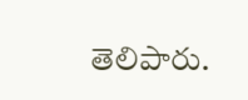తెలిపారు.